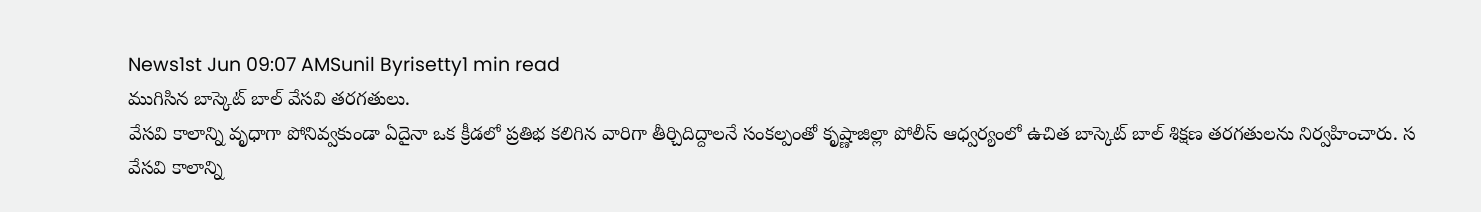News1st Jun 09:07 AMSunil Byrisetty1 min read
ముగిసిన బాస్కెట్ బాల్ వేసవి తరగతులు.
వేసవి కాలాన్ని వృధాగా పోనివ్వకుండా ఏదైనా ఒక క్రీడలో ప్రతిభ కలిగిన వారిగా తీర్చిదిద్దాలనే సంకల్పంతో కృష్ణాజిల్లా పోలీస్ ఆధ్వర్యంలో ఉచిత బాస్కెట్ బాల్ శిక్షణ తరగతులను నిర్వహించారు. స
వేసవి కాలాన్ని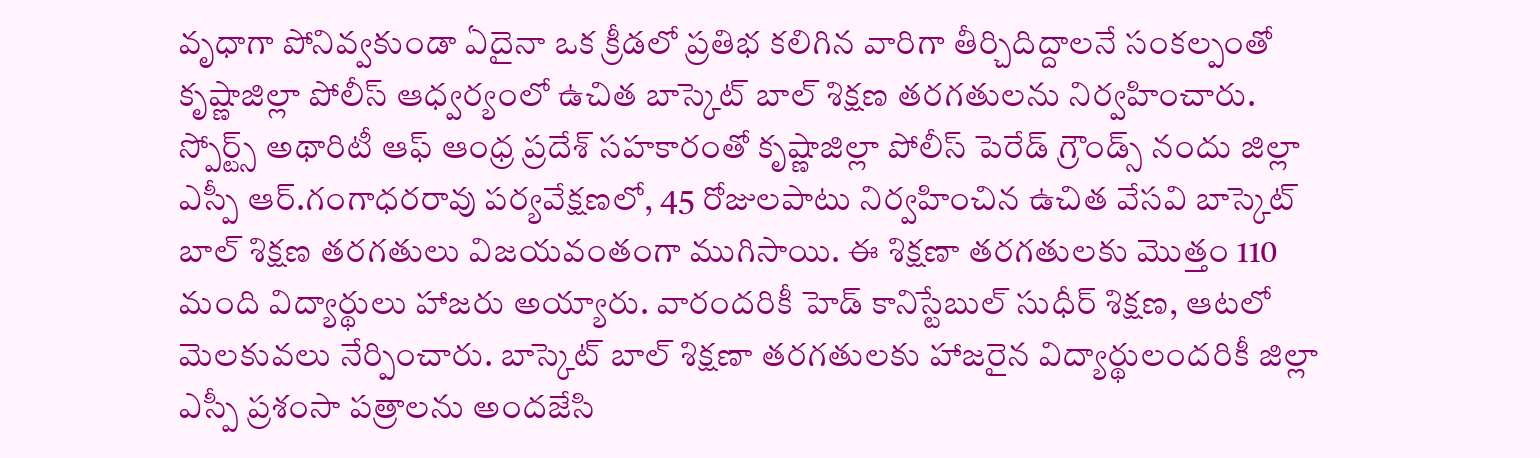వృధాగా పోనివ్వకుండా ఏదైనా ఒక క్రీడలో ప్రతిభ కలిగిన వారిగా తీర్చిదిద్దాలనే సంకల్పంతో కృష్ణాజిల్లా పోలీస్ ఆధ్వర్యంలో ఉచిత బాస్కెట్ బాల్ శిక్షణ తరగతులను నిర్వహించారు.
స్పోర్ట్స్ అథారిటీ ఆఫ్ ఆంధ్ర ప్రదేశ్ సహకారంతో కృష్ణాజిల్లా పోలీస్ పెరేడ్ గ్రౌండ్స్ నందు జిల్లా ఎస్పీ ఆర్.గంగాధరరావు పర్యవేక్షణలో, 45 రోజులపాటు నిర్వహించిన ఉచిత వేసవి బాస్కెట్ బాల్ శిక్షణ తరగతులు విజయవంతంగా ముగిసాయి. ఈ శిక్షణా తరగతులకు మొత్తం 110 మంది విద్యార్థులు హాజరు అయ్యారు. వారందరికీ హెడ్ కానిస్టేబుల్ సుధీర్ శిక్షణ, ఆటలో మెలకువలు నేర్పించారు. బాస్కెట్ బాల్ శిక్షణా తరగతులకు హాజరైన విద్యార్థులందరికీ జిల్లా ఎస్పీ ప్రశంసా పత్రాలను అందజేసి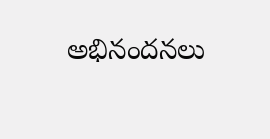అభినందనలు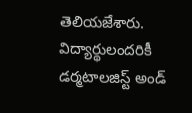తెలియజేశారు. విద్యార్థులందరికీ డర్మటాలజిస్ట్ అండ్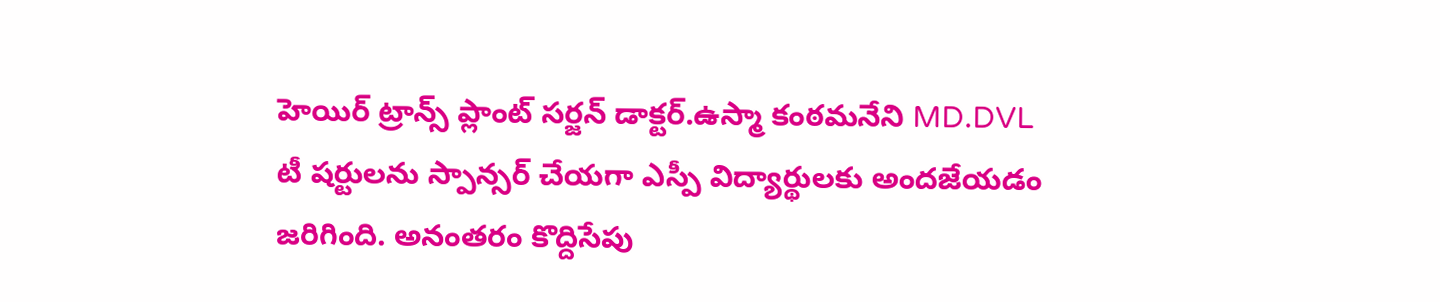హెయిర్ ట్రాన్స్ ప్లాంట్ సర్జన్ డాక్టర్.ఉస్మా కంఠమనేని MD.DVL టీ షర్టులను స్పాన్సర్ చేయగా ఎస్పీ విద్యార్థులకు అందజేయడం జరిగింది. అనంతరం కొద్దిసేపు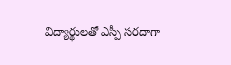విద్యార్థులతో ఎస్పీ సరదాగా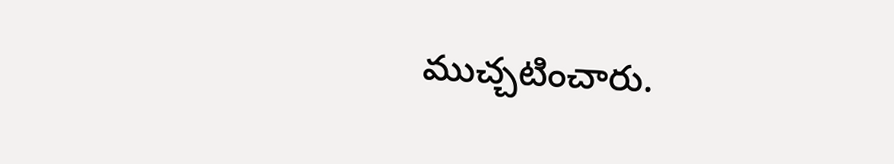ముచ్చటించారు.